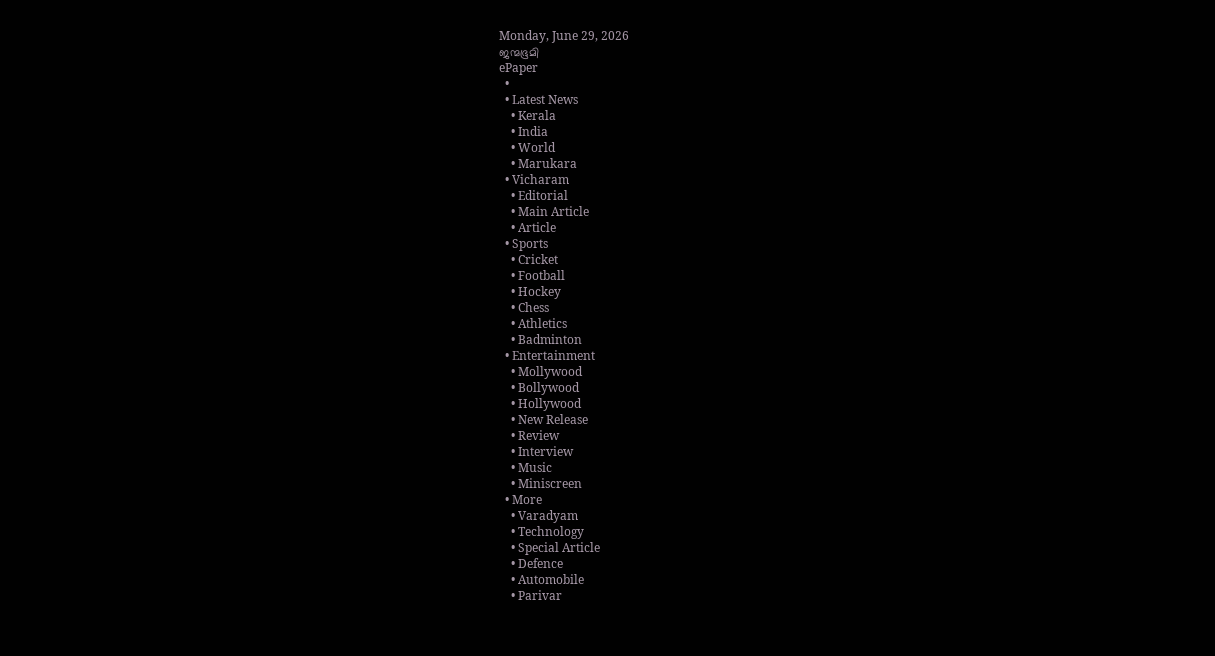Monday, June 29, 2026
ജന്മഭൂമി
ePaper
  •
  • Latest News
    • Kerala
    • India
    • World
    • Marukara
  • Vicharam
    • Editorial
    • Main Article
    • Article
  • Sports
    • Cricket
    • Football
    • Hockey
    • Chess
    • Athletics
    • Badminton
  • Entertainment
    • Mollywood
    • Bollywood
    • Hollywood
    • New Release
    • Review
    • Interview
    • Music
    • Miniscreen
  • More
    • Varadyam
    • Technology
    • Special Article
    • Defence
    • Automobile
    • Parivar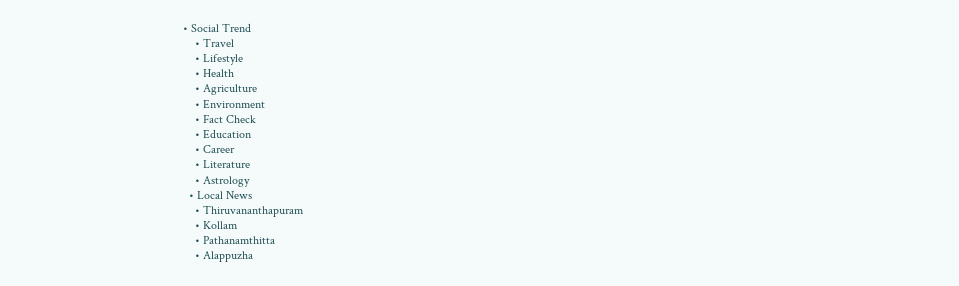• Social Trend
    • Travel
    • Lifestyle
    • Health
    • Agriculture
    • Environment
    • Fact Check
    • Education
    • Career
    • Literature
    • Astrology
  • Local News
    • Thiruvananthapuram
    • Kollam
    • Pathanamthitta
    • Alappuzha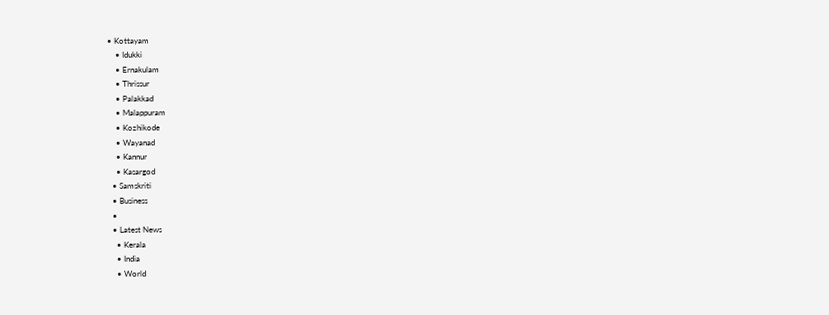• Kottayam
    • Idukki
    • Ernakulam
    • Thrissur
    • Palakkad
    • Malappuram
    • Kozhikode
    • Wayanad
    • Kannur
    • Kasargod
  • Samskriti
  • Business
  •
  • Latest News
    • Kerala
    • India
    • World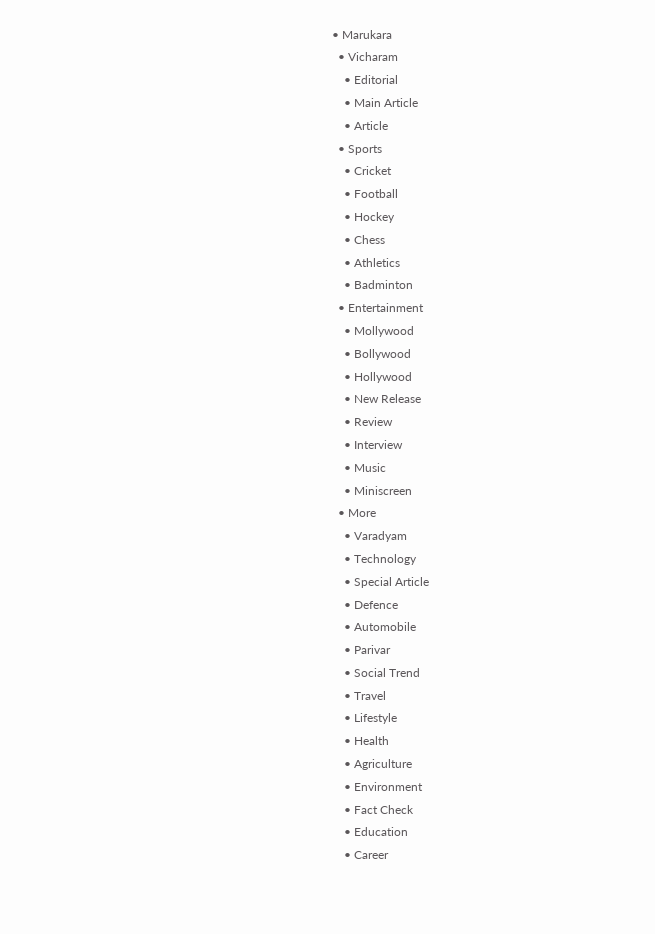• Marukara
  • Vicharam
    • Editorial
    • Main Article
    • Article
  • Sports
    • Cricket
    • Football
    • Hockey
    • Chess
    • Athletics
    • Badminton
  • Entertainment
    • Mollywood
    • Bollywood
    • Hollywood
    • New Release
    • Review
    • Interview
    • Music
    • Miniscreen
  • More
    • Varadyam
    • Technology
    • Special Article
    • Defence
    • Automobile
    • Parivar
    • Social Trend
    • Travel
    • Lifestyle
    • Health
    • Agriculture
    • Environment
    • Fact Check
    • Education
    • Career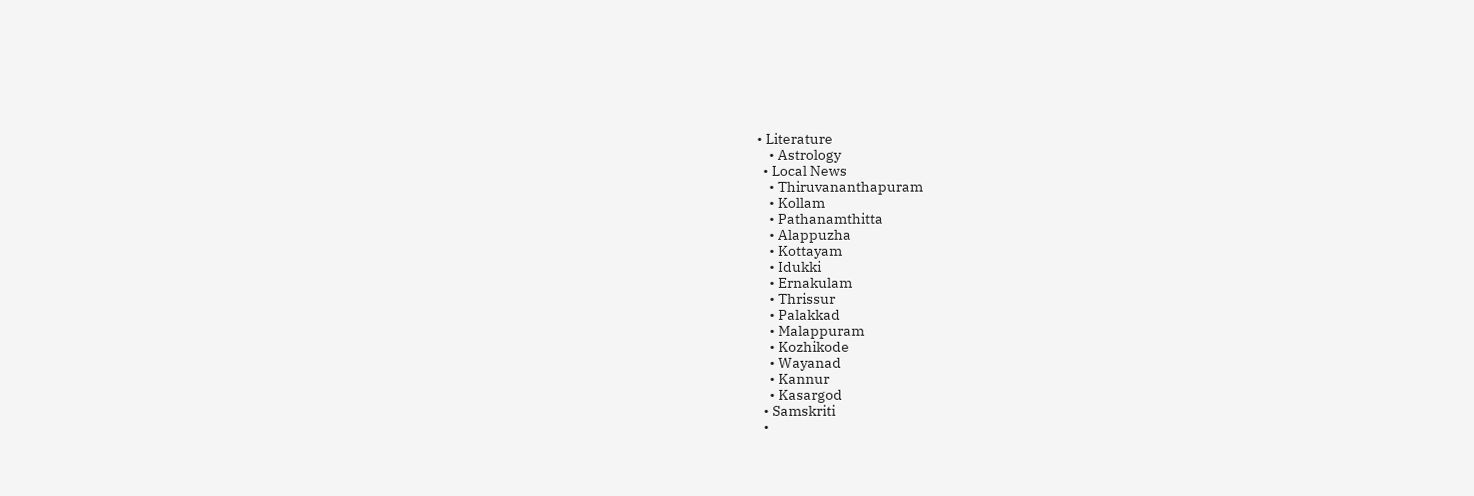• Literature
    • Astrology
  • Local News
    • Thiruvananthapuram
    • Kollam
    • Pathanamthitta
    • Alappuzha
    • Kottayam
    • Idukki
    • Ernakulam
    • Thrissur
    • Palakkad
    • Malappuram
    • Kozhikode
    • Wayanad
    • Kannur
    • Kasargod
  • Samskriti
  •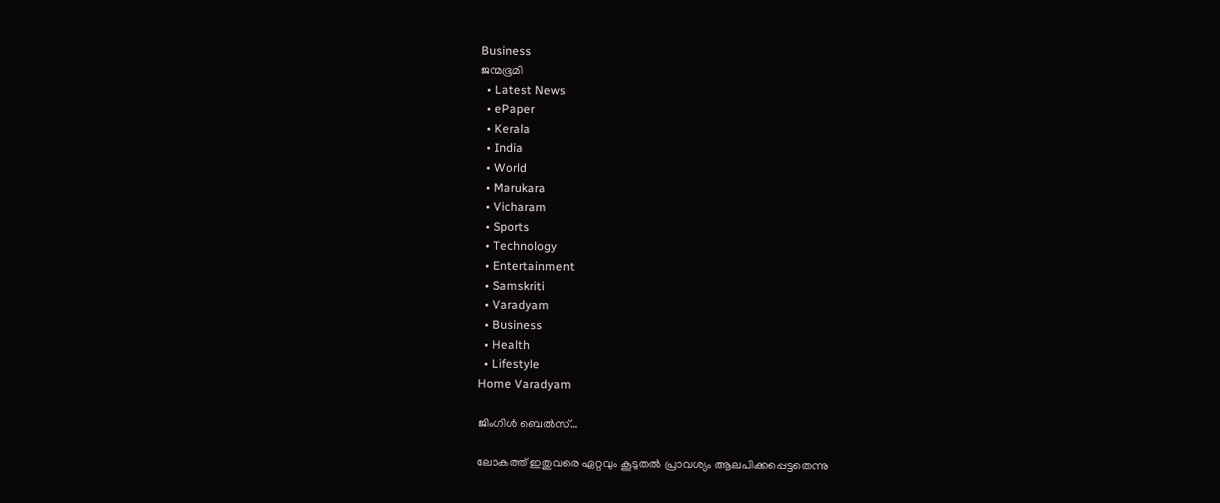Business
ജന്മഭൂമി
  • Latest News
  • ePaper
  • Kerala
  • India
  • World
  • Marukara
  • Vicharam
  • Sports
  • Technology
  • Entertainment
  • Samskriti
  • Varadyam
  • Business
  • Health
  • Lifestyle
Home Varadyam

ജിംഗിള്‍ ബെല്‍സ്‌…

ലോകത്ത് ഇതുവരെ ഏറ്റവും കൂടുതല്‍ പ്രാവശ്യം ആലപിക്കപ്പെട്ടതെന്നു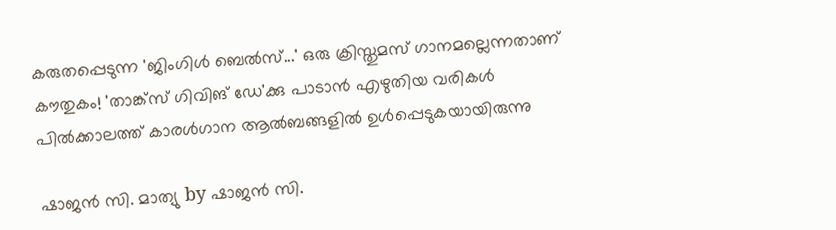കരുതപ്പെടുന്ന 'ജിംഗിള്‍ ബെല്‍സ്...' ഒരു ക്രിസ്തുമസ് ഗാനമല്ലെന്നതാണ് കൗതുകം! 'താങ്ക്സ് ഗിവിങ് ഡേ'ക്കു പാടാന്‍ എഴുതിയ വരികള്‍ പില്‍ക്കാലത്ത് കാരള്‍ഗാന ആല്‍ബങ്ങളില്‍ ഉള്‍പ്പെടുകയായിരുന്നു

ഷാജന്‍ സി. മാത്യു by ഷാജന്‍ സി.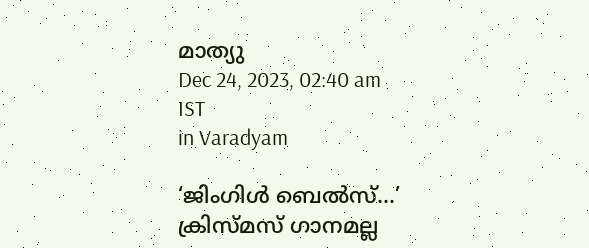മാത്യു
Dec 24, 2023, 02:40 am IST
in Varadyam

‘ജിംഗിള്‍ ബെല്‍സ്…’ ക്രിസ്മസ് ഗാനമല്ല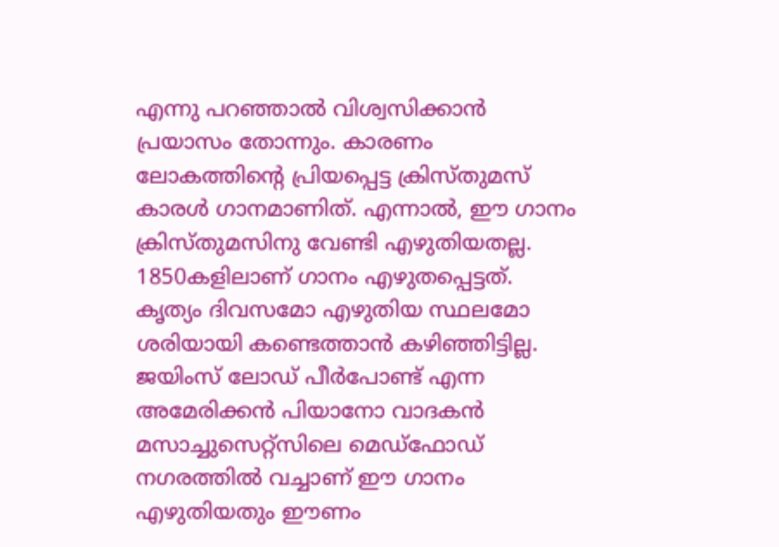എന്നു പറഞ്ഞാല്‍ വിശ്വസിക്കാന്‍ പ്രയാസം തോന്നും. കാരണം ലോകത്തിന്റെ പ്രിയപ്പെട്ട ക്രിസ്തുമസ് കാരള്‍ ഗാനമാണിത്. എന്നാല്‍, ഈ ഗാനം ക്രിസ്തുമസിനു വേണ്ടി എഴുതിയതല്ല. 1850കളിലാണ് ഗാനം എഴുതപ്പെട്ടത്. കൃത്യം ദിവസമോ എഴുതിയ സ്ഥലമോ ശരിയായി കണ്ടെത്താന്‍ കഴിഞ്ഞിട്ടില്ല. ജയിംസ് ലോഡ് പീര്‍പോണ്ട് എന്ന അമേരിക്കന്‍ പിയാനോ വാദകന്‍ മസാച്ചുസെറ്റ്സിലെ മെഡ്ഫോഡ് നഗരത്തില്‍ വച്ചാണ് ഈ ഗാനം എഴുതിയതും ഈണം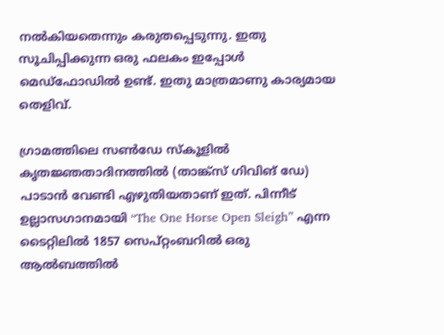നല്‍കിയതെന്നും കരുതപ്പെടുന്നു. ഇതു സൂചിപ്പിക്കുന്ന ഒരു ഫലകം ഇപ്പോള്‍ മെഡ്ഫോഡില്‍ ഉണ്ട്. ഇതു മാത്രമാണു കാര്യമായ തെളിവ്.

ഗ്രാമത്തിലെ സണ്‍ഡേ സ്‌കൂളില്‍ കൃതജ്ഞതാദിനത്തില്‍ (താങ്ക്‌സ് ഗിവിങ് ഡേ) പാടാന്‍ വേണ്ടി എഴുതിയതാണ് ഇത്. പിന്നീട് ഉല്ലാസഗാനമായി “The One Horse Open Sleigh” എന്ന ടൈറ്റിലില്‍ 1857 സെപ്റ്റംബറില്‍ ഒരു ആല്‍ബത്തില്‍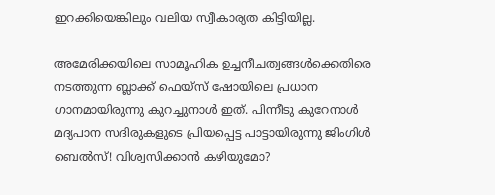ഇറക്കിയെങ്കിലും വലിയ സ്വീകാര്യത കിട്ടിയില്ല.

അമേരിക്കയിലെ സാമൂഹിക ഉച്ചനീചത്വങ്ങള്‍ക്കെതിരെ നടത്തുന്ന ബ്ലാക്ക് ഫെയ്സ് ഷോയിലെ പ്രധാന ഗാനമായിരുന്നു കുറച്ചുനാള്‍ ഇത്. പിന്നീടു കുറേനാള്‍ മദ്യപാന സദിരുകളുടെ പ്രിയപ്പെട്ട പാട്ടായിരുന്നു ജിംഗിള്‍ ബെല്‍സ്! വിശ്വസിക്കാന്‍ കഴിയുമോ?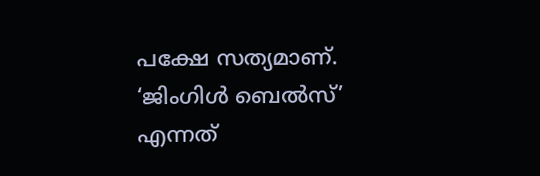പക്ഷേ സത്യമാണ്. ‘ജിംഗിള്‍ ബെല്‍സ്’ എന്നത്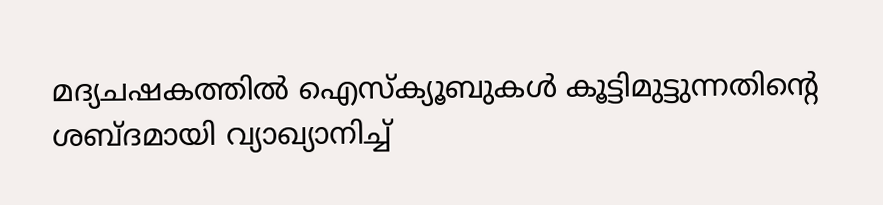മദ്യചഷകത്തില്‍ ഐസ്‌ക്യൂബുകള്‍ കൂട്ടിമുട്ടുന്നതിന്റെ ശബ്ദമായി വ്യാഖ്യാനിച്ച്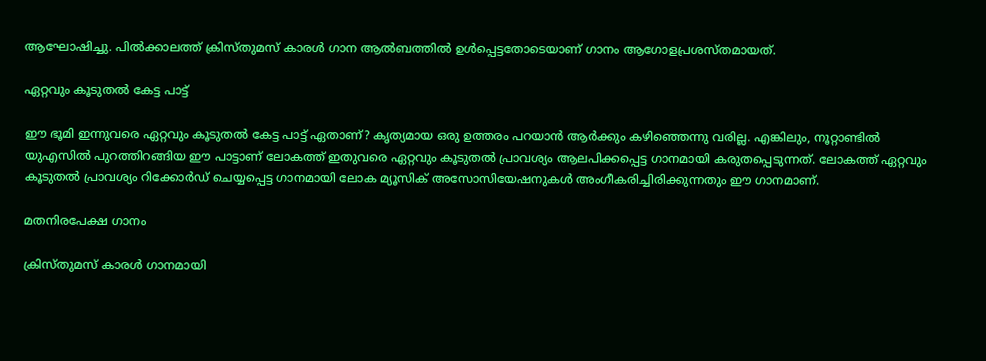ആഘോഷിച്ചു. പില്‍ക്കാലത്ത് ക്രിസ്തുമസ് കാരള്‍ ഗാന ആല്‍ബത്തില്‍ ഉള്‍പ്പെട്ടതോടെയാണ് ഗാനം ആഗോളപ്രശസ്തമായത്.

ഏറ്റവും കൂടുതല്‍ കേട്ട പാട്ട്

ഈ ഭൂമി ഇന്നുവരെ ഏറ്റവും കൂടുതല്‍ കേട്ട പാട്ട് ഏതാണ്? കൃത്യമായ ഒരു ഉത്തരം പറയാന്‍ ആര്‍ക്കും കഴിഞ്ഞെന്നു വരില്ല. എങ്കിലും, നൂറ്റാണ്ടില്‍ യുഎസില്‍ പുറത്തിറങ്ങിയ ഈ പാട്ടാണ് ലോകത്ത് ഇതുവരെ ഏറ്റവും കൂടുതല്‍ പ്രാവശ്യം ആലപിക്കപ്പെട്ട ഗാനമായി കരുതപ്പെടുന്നത്. ലോകത്ത് ഏറ്റവും കൂടുതല്‍ പ്രാവശ്യം റിക്കോര്‍ഡ് ചെയ്യപ്പെട്ട ഗാനമായി ലോക മ്യൂസിക് അസോസിയേഷനുകള്‍ അംഗീകരിച്ചിരിക്കുന്നതും ഈ ഗാനമാണ്.

മതനിരപേക്ഷ ഗാനം

ക്രിസ്തുമസ് കാരള്‍ ഗാനമായി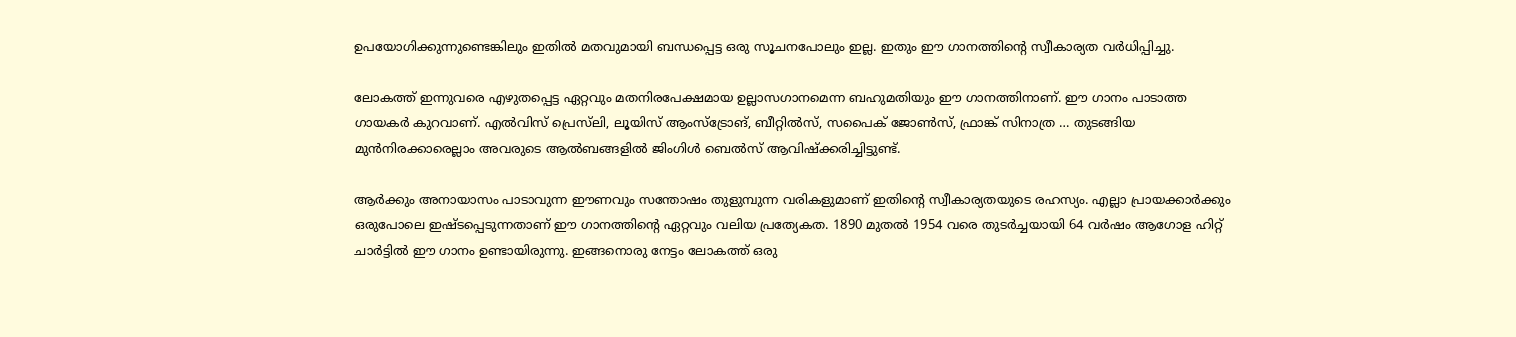ഉപയോഗിക്കുന്നുണ്ടെങ്കിലും ഇതില്‍ മതവുമായി ബന്ധപ്പെട്ട ഒരു സൂചനപോലും ഇല്ല. ഇതും ഈ ഗാനത്തിന്റെ സ്വീകാര്യത വര്‍ധിപ്പിച്ചു.

ലോകത്ത് ഇന്നുവരെ എഴുതപ്പെട്ട ഏറ്റവും മതനിരപേക്ഷമായ ഉല്ലാസഗാനമെന്ന ബഹുമതിയും ഈ ഗാനത്തിനാണ്. ഈ ഗാനം പാടാത്ത ഗായകര്‍ കുറവാണ്. എല്‍വിസ് പ്രെസ്‌ലി, ലൂയിസ് ആംസ്ട്രോങ്, ബീറ്റില്‍സ്, സപൈക് ജോണ്‍സ്, ഫ്രാങ്ക് സിനാത്ര … തുടങ്ങിയ മുന്‍നിരക്കാരെല്ലാം അവരുടെ ആല്‍ബങ്ങളില്‍ ജിംഗിള്‍ ബെല്‍സ് ആവിഷ്‌ക്കരിച്ചിട്ടുണ്ട്.

ആര്‍ക്കും അനായാസം പാടാവുന്ന ഈണവും സന്തോഷം തുളുമ്പുന്ന വരികളുമാണ് ഇതിന്റെ സ്വീകാര്യതയുടെ രഹസ്യം. എല്ലാ പ്രായക്കാര്‍ക്കും ഒരുപോലെ ഇഷ്ടപ്പെടുന്നതാണ് ഈ ഗാനത്തിന്റെ ഏറ്റവും വലിയ പ്രത്യേകത. 1890 മുതല്‍ 1954 വരെ തുടര്‍ച്ചയായി 64 വര്‍ഷം ആഗോള ഹിറ്റ് ചാര്‍ട്ടില്‍ ഈ ഗാനം ഉണ്ടായിരുന്നു. ഇങ്ങനൊരു നേട്ടം ലോകത്ത് ഒരു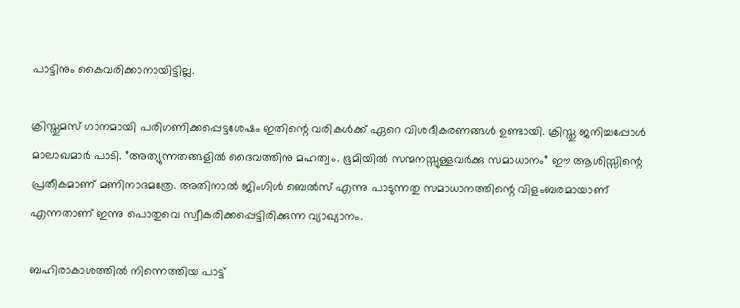പാട്ടിനും കൈവരിക്കാനായിട്ടില്ല.

ക്രിസ്തുമസ് ഗാനമായി പരിഗണിക്കപ്പെട്ടശേഷം ഇതിന്റെ വരികള്‍ക്ക് ഏറെ വിശദീകരണങ്ങള്‍ ഉണ്ടായി. ക്രിസ്തു ജനിച്ചപ്പോള്‍ മാലാഖമാര്‍ പാടി. ”അത്യുന്നതങ്ങളില്‍ ദൈവത്തിനു മഹത്വം. ഭൂമിയില്‍ സന്മനസ്സുള്ളവര്‍ക്കു സമാധാനം” ഈ ആശിസ്സിന്റെ പ്രതീകമാണ് മണിനാദമത്രേ. അതിനാല്‍ ജിംഗിള്‍ ബെല്‍സ് എന്നു പാടുന്നതു സമാധാനത്തിന്റെ വിളംബരമായാണ് എന്നതാണ് ഇന്നു പൊതുവെ സ്വീകരിക്കപ്പെട്ടിരിക്കുന്ന വ്യാഖ്യാനം.

ബഹിരാകാശത്തില്‍ നിന്നെത്തിയ പാട്ട്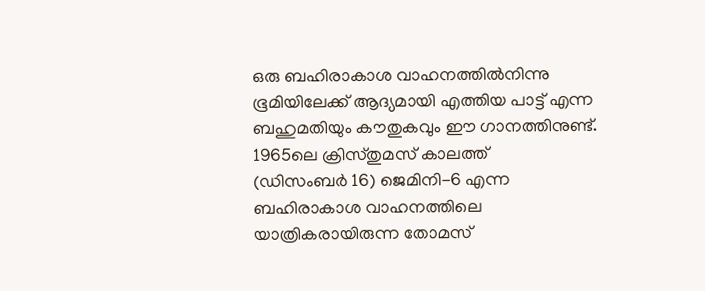ഒരു ബഹിരാകാശ വാഹനത്തില്‍നിന്നു ഭൂമിയിലേക്ക് ആദ്യമായി എത്തിയ പാട്ട് എന്ന ബഹുമതിയും കൗതുകവും ഈ ഗാനത്തിനുണ്ട്. 1965ലെ ക്രിസ്തുമസ് കാലത്ത്
(ഡിസംബര്‍ 16) ജെമിനി-6 എന്ന ബഹിരാകാശ വാഹനത്തിലെ യാത്രികരായിരുന്ന തോമസ്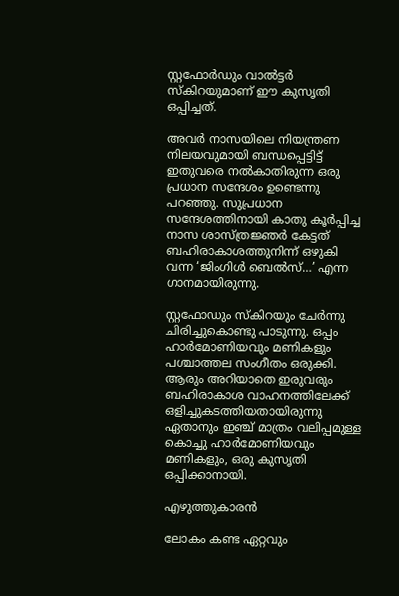സ്റ്റഫോര്‍ഡും വാല്‍ട്ടര്‍ സ്‌കിറയുമാണ് ഈ കുസൃതി ഒപ്പിച്ചത്.

അവര്‍ നാസയിലെ നിയന്ത്രണ നിലയവുമായി ബന്ധപ്പെട്ടിട്ട് ഇതുവരെ നല്‍കാതിരുന്ന ഒരു പ്രധാന സന്ദേശം ഉണ്ടെന്നു പറഞ്ഞു. സുപ്രധാന സന്ദേശത്തിനായി കാതു കൂര്‍പ്പിച്ച നാസ ശാസ്ത്രജ്ഞര്‍ കേട്ടത് ബഹിരാകാശത്തുനിന്ന് ഒഴുകി വന്ന ‘ജിംഗിള്‍ ബെല്‍സ്…’ എന്ന ഗാനമായിരുന്നു.

സ്റ്റഫോഡും സ്‌കിറയും ചേര്‍ന്നു ചിരിച്ചുകൊണ്ടു പാടുന്നു. ഒപ്പം ഹാര്‍മോണിയവും മണികളും പശ്ചാത്തല സംഗീതം ഒരുക്കി. ആരും അറിയാതെ ഇരുവരും ബഹിരാകാശ വാഹനത്തിലേക്ക് ഒളിച്ചുകടത്തിയതായിരുന്നു ഏതാനും ഇഞ്ച് മാത്രം വലിപ്പമുള്ള കൊച്ചു ഹാര്‍മോണിയവും മണികളും, ഒരു കുസൃതി ഒപ്പിക്കാനായി.

എഴുത്തുകാരന്‍

ലോകം കണ്ട ഏറ്റവും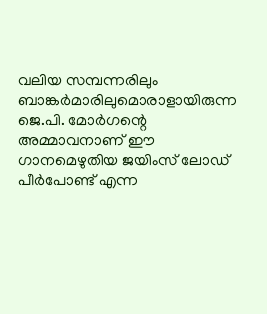വലിയ സമ്പന്നരിലും ബാങ്കര്‍മാരിലുമൊരാളായിരുന്ന ജെ.പി. മോര്‍ഗന്റെ അമ്മാവനാണ് ഈ ഗാനമെഴുതിയ ജയിംസ് ലോഡ് പീര്‍പോണ്ട് എന്ന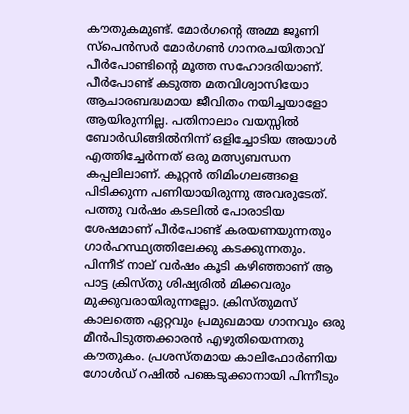കൗതുകമുണ്ട്. മോര്‍ഗന്റെ അമ്മ ജൂണി സ്‌പെന്‍സര്‍ മോര്‍ഗണ്‍ ഗാനരചയിതാവ് പീര്‍പോണ്ടിന്റെ മൂത്ത സഹോദരിയാണ്. പീര്‍പോണ്ട് കടുത്ത മതവിശ്വാസിയോ ആചാരബദ്ധമായ ജീവിതം നയിച്ചയാളോ ആയിരുന്നില്ല. പതിനാലാം വയസ്സില്‍ ബോര്‍ഡിങ്ങില്‍നിന്ന് ഒളിച്ചോടിയ അയാള്‍ എത്തിച്ചേര്‍ന്നത് ഒരു മത്സ്യബന്ധന കപ്പലിലാണ്. കൂറ്റന്‍ തിമിംഗലങ്ങളെ പിടിക്കുന്ന പണിയായിരുന്നു അവരുടേത്. പത്തു വര്‍ഷം കടലില്‍ പോരാടിയ ശേഷമാണ് പീര്‍പോണ്ട് കരയണയുന്നതും ഗാര്‍ഹസ്ഥ്യത്തിലേക്കു കടക്കുന്നതും. പിന്നീട് നാല് വര്‍ഷം കൂടി കഴിഞ്ഞാണ് ആ പാട്ട ക്രിസ്തു ശിഷ്യരില്‍ മിക്കവരും മുക്കുവരായിരുന്നല്ലോ. ക്രിസ്തുമസ് കാലത്തെ ഏറ്റവും പ്രമുഖമായ ഗാനവും ഒരു മീന്‍പിടുത്തക്കാരന്‍ എഴുതിയെന്നതു കൗതുകം. പ്രശസ്തമായ കാലിഫോര്‍ണിയ ഗോള്‍ഡ് റഷില്‍ പങ്കെടുക്കാനായി പിന്നീടും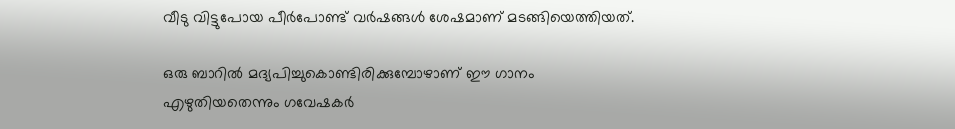വീടു വിട്ടുപോയ പീര്‍പോണ്ട് വര്‍ഷങ്ങള്‍ ശേഷമാണ് മടങ്ങിയെത്തിയത്.

ഒരു ബാറില്‍ മദ്യപിച്ചുകൊണ്ടിരിക്കുമ്പോഴാണ് ഈ ഗാനം എഴുതിയതെന്നും ഗവേഷകര്‍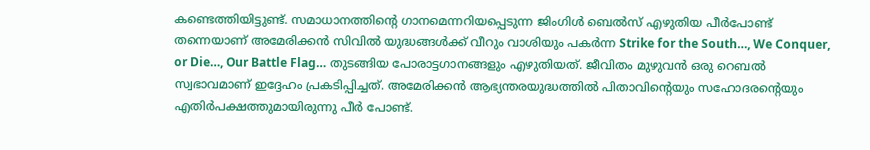കണ്ടെത്തിയിട്ടുണ്ട്. സമാധാനത്തിന്റെ ഗാനമെന്നറിയപ്പെടുന്ന ജിംഗിള്‍ ബെല്‍സ് എഴുതിയ പീര്‍പോണ്ട് തന്നെയാണ് അമേരിക്കന്‍ സിവില്‍ യുദ്ധങ്ങള്‍ക്ക് വീറും വാശിയും പകര്‍ന്ന Strike for the South…, We Conquer, or Die…, Our Battle Flag… തുടങ്ങിയ പോരാട്ടഗാനങ്ങളും എഴുതിയത്. ജീവിതം മുഴുവന്‍ ഒരു റെബല്‍ സ്വഭാവമാണ് ഇദ്ദേഹം പ്രകടിപ്പിച്ചത്. അമേരിക്കന്‍ ആഭ്യന്തരയുദ്ധത്തില്‍ പിതാവിന്റെയും സഹോദരന്റെയും എതിര്‍പക്ഷത്തുമായിരുന്നു പീര്‍ പോണ്ട്.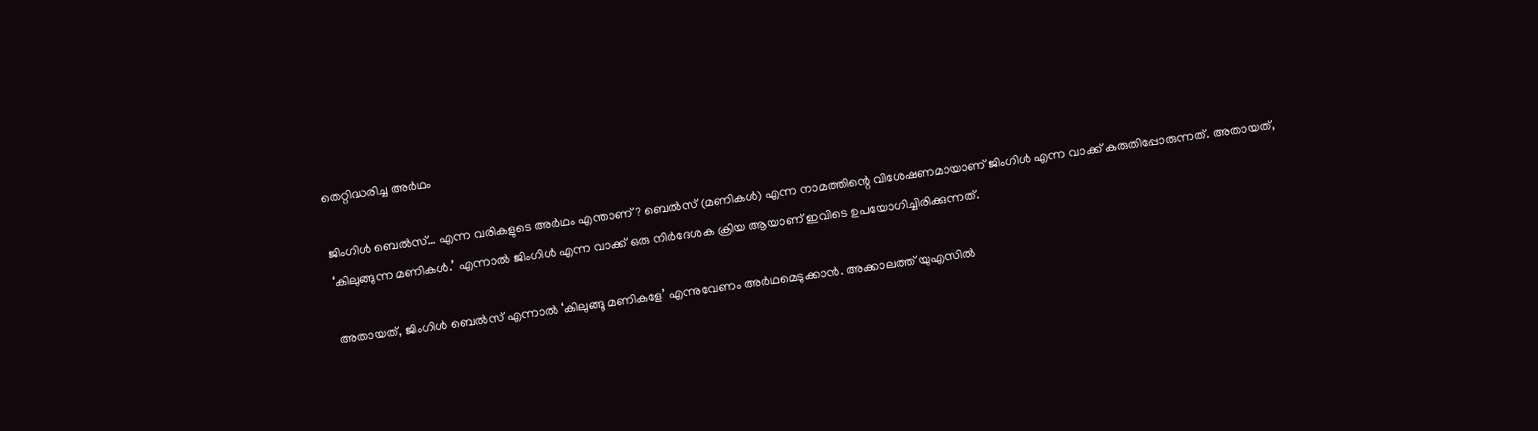തെറ്റിദ്ധരിച്ച അര്‍ഥം

ജിംഗിള്‍ ബെല്‍സ്… എന്ന വരികളുടെ അര്‍ഥം എന്താണ്? ബെല്‍സ് (മണികള്‍) എന്ന നാമത്തിന്റെ വിശേഷണമായാണ് ജിംഗിള്‍ എന്ന വാക്ക് കരുതിപ്പോരുന്നത്. അതായത്,
‘കിലുങ്ങുന്ന മണികള്‍.’ എന്നാല്‍ ജിംഗിള്‍ എന്ന വാക്ക് ഒരു നിര്‍ദേശക ക്രിയ ആയാണ് ഇവിടെ ഉപയോഗിച്ചിരിക്കുന്നത്.

അതായത്, ജിംഗിള്‍ ബെല്‍സ് എന്നാല്‍ ‘കിലുങ്ങൂ മണികളേ’ എന്നുവേണം അര്‍ഥമെടുക്കാന്‍. അക്കാലത്ത് യുഎസില്‍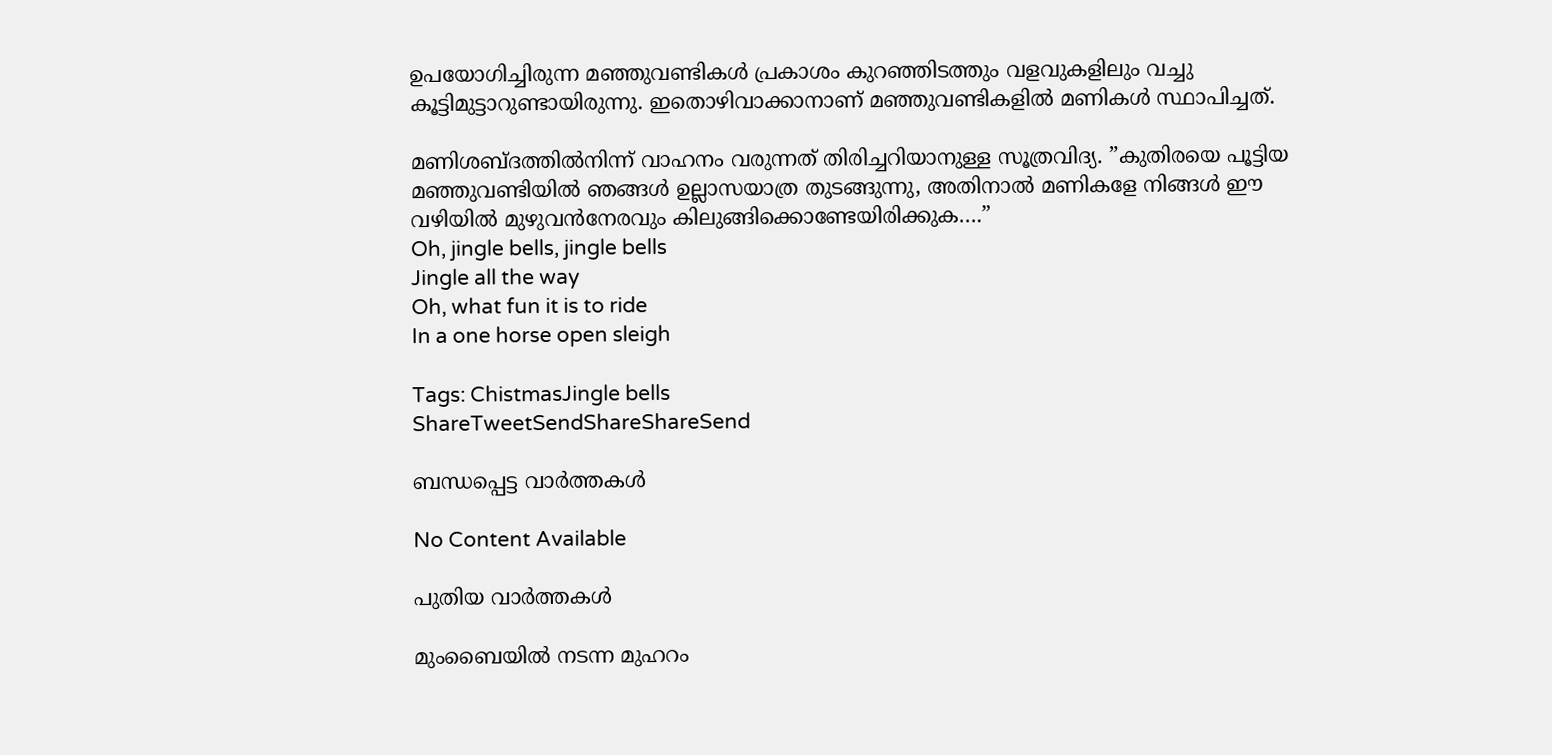ഉപയോഗിച്ചിരുന്ന മഞ്ഞുവണ്ടികള്‍ പ്രകാശം കുറഞ്ഞിടത്തും വളവുകളിലും വച്ചു കൂട്ടിമുട്ടാറുണ്ടായിരുന്നു. ഇതൊഴിവാക്കാനാണ് മഞ്ഞുവണ്ടികളില്‍ മണികള്‍ സ്ഥാപിച്ചത്.

മണിശബ്ദത്തില്‍നിന്ന് വാഹനം വരുന്നത് തിരിച്ചറിയാനുള്ള സൂത്രവിദ്യ. ”കുതിരയെ പൂട്ടിയ മഞ്ഞുവണ്ടിയില്‍ ഞങ്ങള്‍ ഉല്ലാസയാത്ര തുടങ്ങുന്നു, അതിനാല്‍ മണികളേ നിങ്ങള്‍ ഈ വഴിയില്‍ മുഴുവന്‍നേരവും കിലുങ്ങിക്കൊണ്ടേയിരിക്കുക….”
Oh, jingle bells, jingle bells
Jingle all the way
Oh, what fun it is to ride
In a one horse open sleigh

Tags: ChistmasJingle bells
ShareTweetSendShareShareSend

ബന്ധപ്പെട്ട വാര്‍ത്തകള്‍

No Content Available

പുതിയ വാര്‍ത്തകള്‍

മുംബൈയിൽ നടന്ന മുഹറം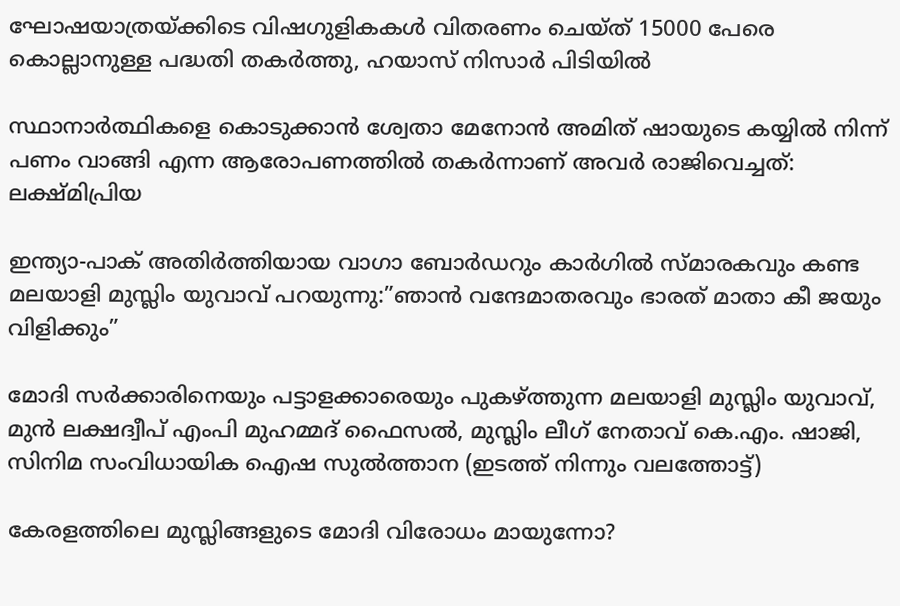ഘോഷയാത്രയ്‌ക്കിടെ വിഷഗുളികകള്‍ വിതരണം ചെയ്ത് 15000 പേരെ കൊല്ലാനുള്ള പദ്ധതി തകര്‍ത്തു, ഹയാസ് നിസാര്‍ പിടിയില്‍

സ്ഥാനാർത്ഥികളെ കൊടുക്കാൻ ശ്വേതാ മേനോൻ അമിത് ഷായുടെ കയ്യിൽ നിന്ന് പണം വാങ്ങി എന്ന ആരോപണത്തില്‍ തകര്‍ന്നാണ് അവര്‍ രാജിവെച്ചത്: ലക്ഷ്മിപ്രിയ

ഇന്ത്യാ-പാക് അതിര്‍ത്തിയായ വാഗാ ബോര്‍ഡറും കാര്‍ഗില്‍ സ്മാരകവും കണ്ട മലയാളി മുസ്ലിം യുവാവ് പറയുന്നു:”ഞാന്‍ വന്ദേമാതരവും ഭാരത് മാതാ കീ ജയും വിളിക്കും”

മോദി സര്‍ക്കാരിനെയും പട്ടാളക്കാരെയും പുകഴ്ത്തുന്ന മലയാളി മുസ്ലിം യുവാവ്, മുന്‍ ലക്ഷദ്വീപ് എംപി മുഹമ്മദ് ഫൈസല്‍, മുസ്ലിം ലീഗ് നേതാവ് കെ.എം. ഷാജി, സിനിമ സംവിധായിക ഐഷ സുല്‍ത്താന (ഇടത്ത് നിന്നും വലത്തോട്ട്)

കേരളത്തിലെ മുസ്ലിങ്ങളുടെ മോദി വിരോധം മായുന്നോ?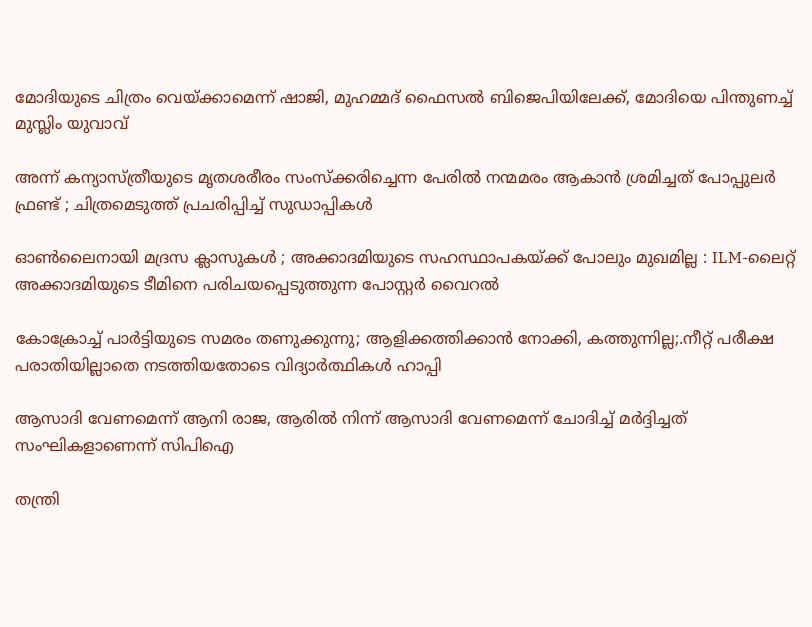മോദിയുടെ ചിത്രം വെയ്‌ക്കാമെന്ന് ഷാജി, മുഹമ്മദ് ഫൈസല്‍ ബിജെപിയിലേക്ക്, മോദിയെ പിന്തുണച്ച് മുസ്ലിം യുവാവ്

അന്ന് കന്യാസ്ത്രീയുടെ മൃതശരീരം സംസ്ക്കരിച്ചെന്ന പേരിൽ നന്മമരം ആകാൻ ശ്രമിച്ചത് പോപ്പുലർ ഫ്രണ്ട് ; ചിത്രമെടുത്ത് പ്രചരിപ്പിച്ച് സുഡാപ്പികൾ

ഓൺലൈനായി മദ്രസ ക്ലാസുകൾ ; അക്കാദമിയുടെ സഹസ്ഥാപകയ്‌ക്ക് പോലും മുഖമില്ല : ILM-ലൈറ്റ് അക്കാദമിയുടെ ടീമിനെ പരിചയപ്പെടുത്തുന്ന പോസ്റ്റർ വൈറൽ

കോക്രോച്ച് പാര്‍ട്ടിയുടെ സമരം തണുക്കുന്നു; ആളിക്കത്തിക്കാന്‍ നോക്കി, കത്തുന്നില്ല;.നീറ്റ് പരീക്ഷ പരാതിയില്ലാതെ നടത്തിയതോടെ വിദ്യാര്‍ത്ഥികള്‍ ഹാപ്പി

ആസാദി വേണമെന്ന് ആനി രാജ, ആരില്‍ നിന്ന് ആസാദി വേണമെന്ന് ചോദിച്ച് മര്‍ദ്ദിച്ചത് സംഘികളാണെന്ന് സിപിഐ

തന്ത്രി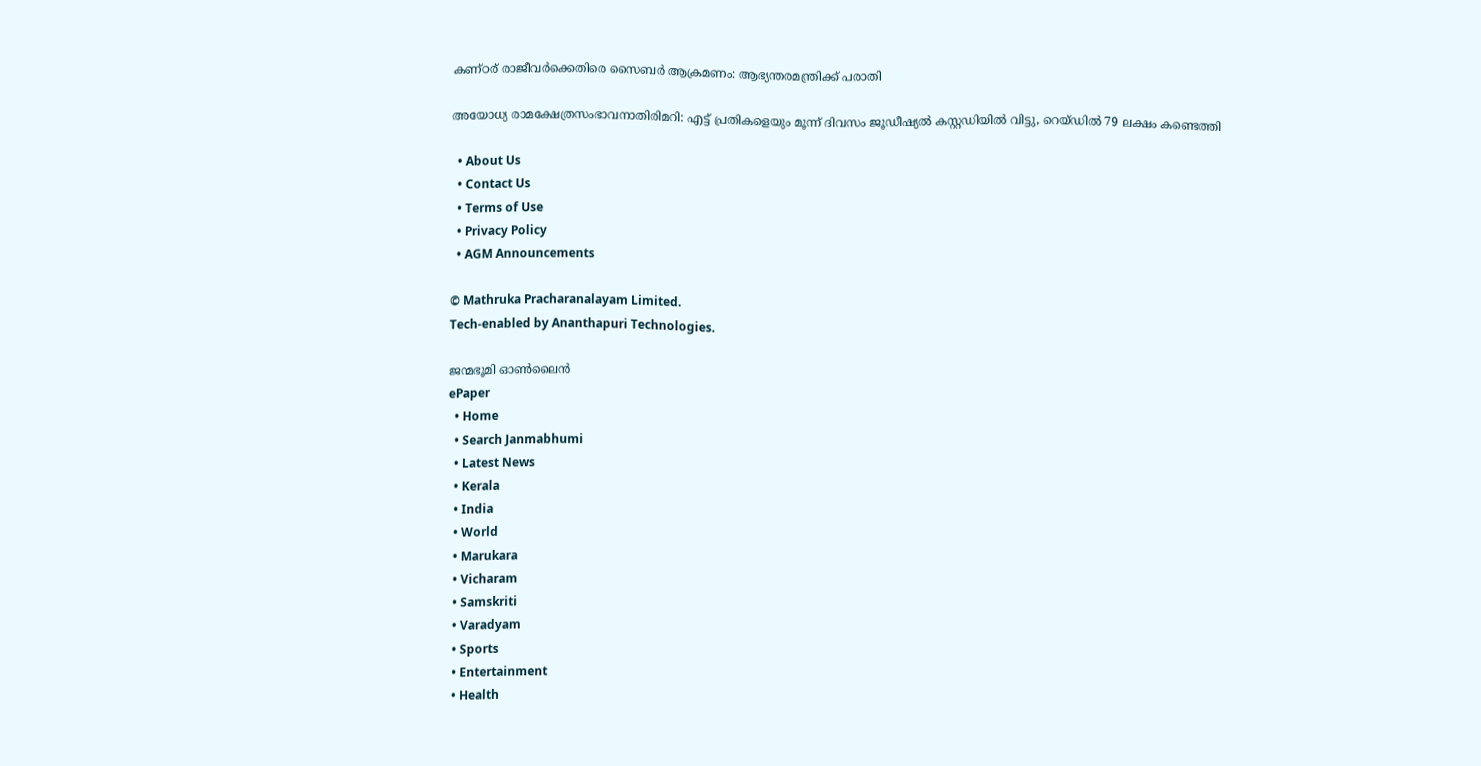കണ്ഠര് രാജീവര്‍ക്കെതിരെ സൈബര്‍ ആക്രമണം: ആഭ്യന്തരമന്ത്രിക്ക് പരാതി

അയോധ്യ രാമക്ഷേത്രസംഭാവനാതിരിമറി: എട്ട് പ്രതികളെയും മൂന്ന് ദിവസം ജൂഡീഷ്യല്‍ കസ്റ്റഡിയില്‍ വിട്ടു, റെയ്ഡില്‍ 79 ലക്ഷം കണ്ടെത്തി

  • About Us
  • Contact Us
  • Terms of Use
  • Privacy Policy
  • AGM Announcements

© Mathruka Pracharanalayam Limited.
Tech-enabled by Ananthapuri Technologies.

ജന്മഭൂമി ഓണ്‍ലൈന്‍
ePaper
  • Home
  • Search Janmabhumi
  • Latest News
  • Kerala
  • India
  • World
  • Marukara
  • Vicharam
  • Samskriti
  • Varadyam
  • Sports
  • Entertainment
  • Health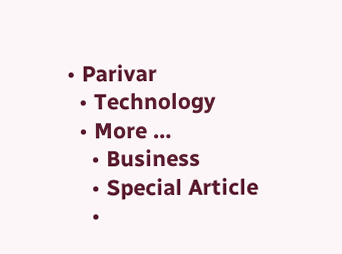• Parivar
  • Technology
  • More …
    • Business
    • Special Article
    •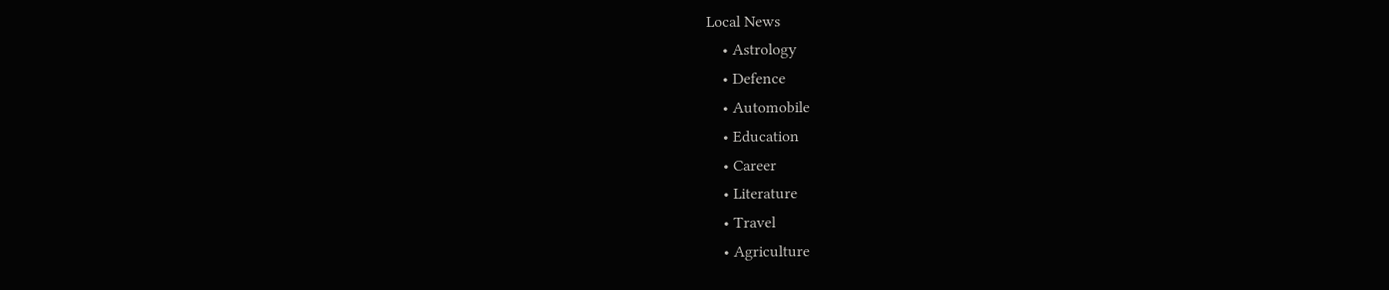Local News
    • Astrology
    • Defence
    • Automobile
    • Education
    • Career
    • Literature
    • Travel
    • Agriculture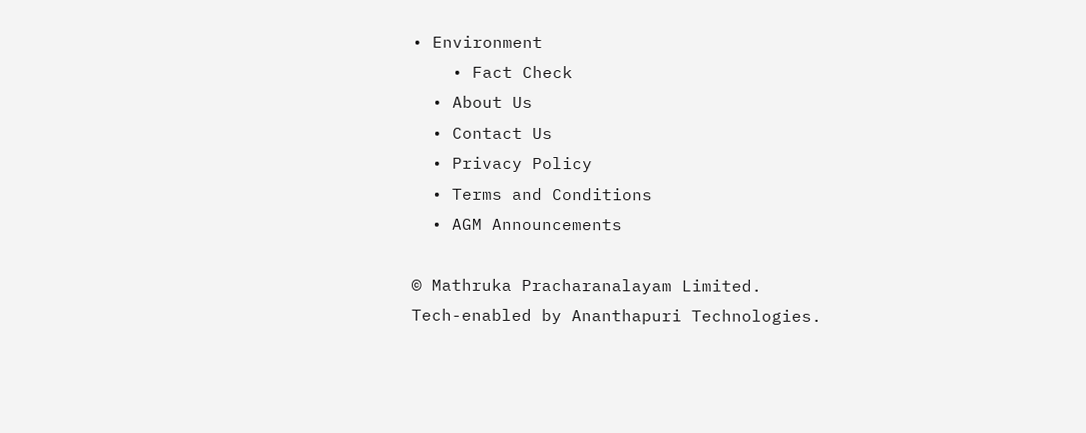• Environment
    • Fact Check
  • About Us
  • Contact Us
  • Privacy Policy
  • Terms and Conditions
  • AGM Announcements

© Mathruka Pracharanalayam Limited.
Tech-enabled by Ananthapuri Technologies.